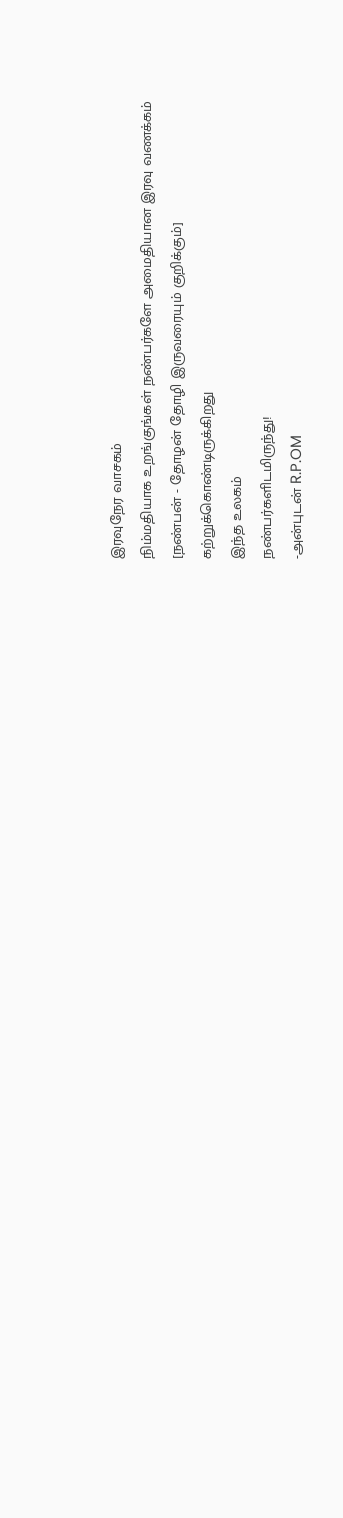இரவுநேர வாசகம்
நிம்மதியாக உறங்குங்கள் நண்பர்களே அமைதியான இரவு வணக்கம்
[நண்பன் - தோழன் தோழி இருவரையும் குறிக்கும்]
கற்றுக்கொண்டிருக்கிறது
இந்த உலகம்
நண்பர்களிடமிருந்து!
-அன்புடன் R.P.OM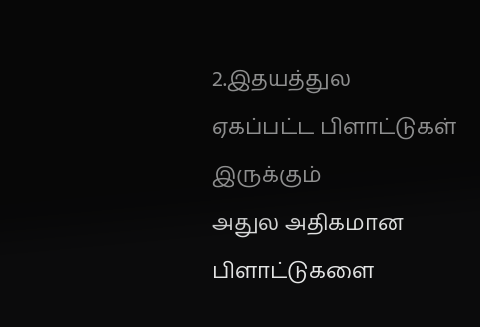2.இதயத்துல
ஏகப்பட்ட பிளாட்டுகள்
இருக்கும்
அதுல அதிகமான பிளாட்டுகளை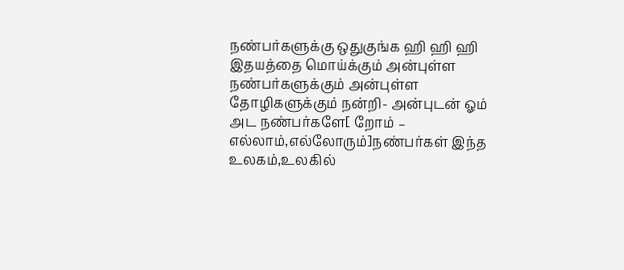நண்பர்களுக்கு ஒதுகுங்க ஹி ஹி ஹி
இதயத்தை மொய்க்கும் அன்புள்ள நண்பர்களுக்கும் அன்புள்ள தோழிகளுக்கும் நன்றி- அன்புடன் ஓம்
அட நண்பர்களே[ றோம் – எல்லாம்,எல்லோரும்]நண்பர்கள் இந்த உலகம்,உலகில்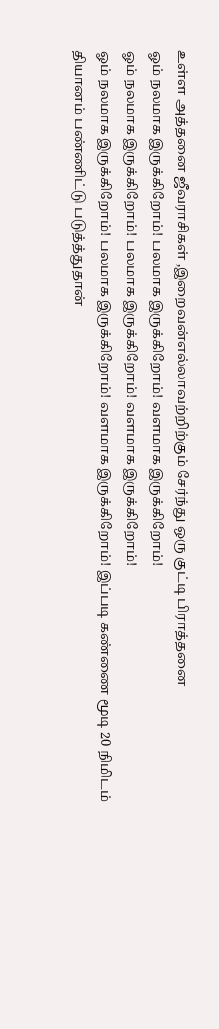உள்ள அத்தனை ஜீவராசிகள் ,இறைவன்எல்லாவற்றிற்கும் சேர்ந்து ஒரு குட்டி பிராத்தனை
ஓம் நலமாக இருக்கிறோம்! பலமாக இருக்கிறோம்! வளமாக இருக்கிறோம்!
ஓம் நலமாக இருக்கிறோம்! பலமாக இருக்கிறோம்! வளமாக இருக்கிறோம்!
ஓம் நலமாக இருக்கிறோம்! பலமாக இருக்கிறோம்! வளமாக இருக்கிறோம்! இப்படி கண்ணை மூடி 20 நிமிடம் தியானம் பண்ணிட்டு படுத்த்துதான்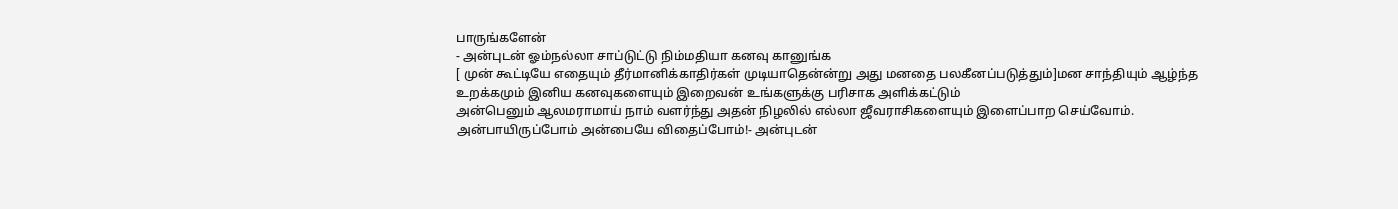பாருங்களேன்
- அன்புடன் ஓம்நல்லா சாப்டுட்டு நிம்மதியா கனவு கானுங்க
[ முன் கூட்டியே எதையும் தீர்மானிக்காதிர்கள் முடியாதென்ன்று அது மனதை பலகீனப்படுத்தும்]மன சாந்தியும் ஆழ்ந்த உறக்கமும் இனிய கனவுகளையும் இறைவன் உங்களுக்கு பரிசாக அளிக்கட்டும்
அன்பெனும் ஆலமராமாய் நாம் வளர்ந்து அதன் நிழலில் எல்லா ஜீவராசிகளையும் இளைப்பாற செய்வோம்.
அன்பாயிருப்போம் அன்பையே விதைப்போம்!- அன்புடன்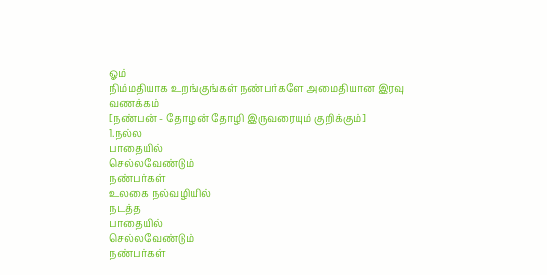ஓம்
நிம்மதியாக உறங்குங்கள் நண்பர்களே அமைதியான இரவு வணக்கம்
[நண்பன் - தோழன் தோழி இருவரையும் குறிக்கும்]
1.நல்ல
பாதையில்
செல்லவேண்டும்
நண்பர்கள்
உலகை நல்வழியில்
நடத்த
பாதையில்
செல்லவேண்டும்
நண்பர்கள்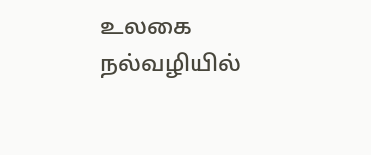உலகை நல்வழியில்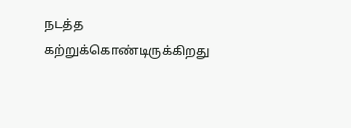நடத்த
கற்றுக்கொண்டிருக்கிறது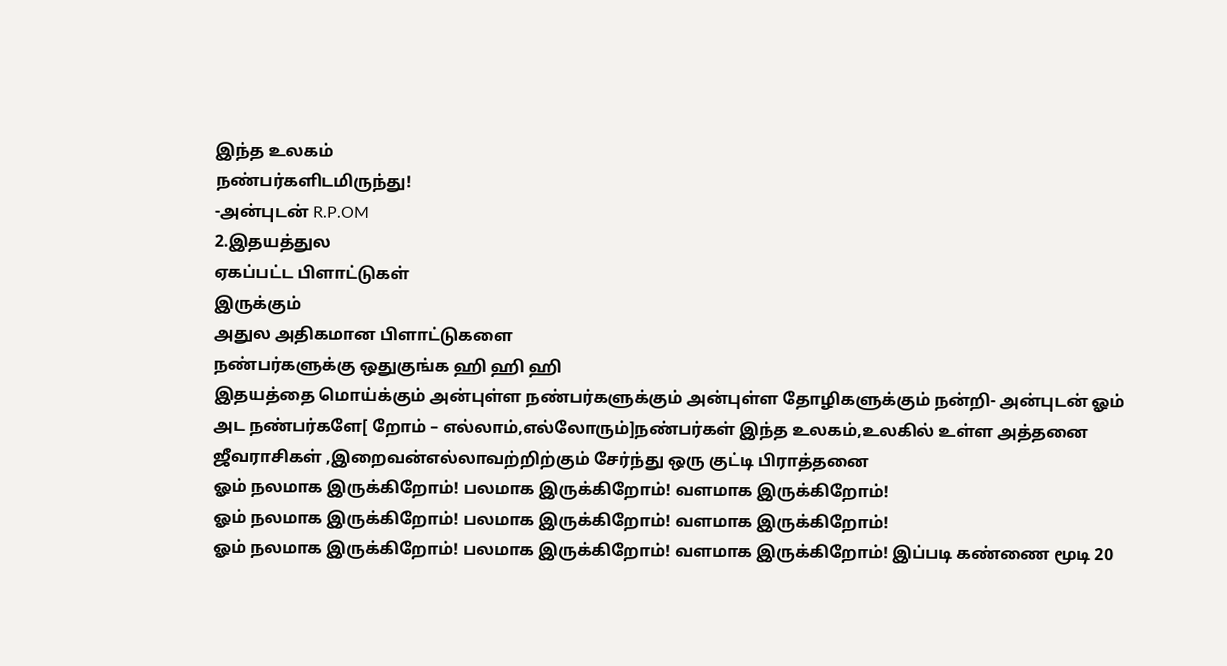இந்த உலகம்
நண்பர்களிடமிருந்து!
-அன்புடன் R.P.OM
2.இதயத்துல
ஏகப்பட்ட பிளாட்டுகள்
இருக்கும்
அதுல அதிகமான பிளாட்டுகளை
நண்பர்களுக்கு ஒதுகுங்க ஹி ஹி ஹி
இதயத்தை மொய்க்கும் அன்புள்ள நண்பர்களுக்கும் அன்புள்ள தோழிகளுக்கும் நன்றி- அன்புடன் ஓம்
அட நண்பர்களே[ றோம் – எல்லாம்,எல்லோரும்]நண்பர்கள் இந்த உலகம்,உலகில் உள்ள அத்தனை ஜீவராசிகள் ,இறைவன்எல்லாவற்றிற்கும் சேர்ந்து ஒரு குட்டி பிராத்தனை
ஓம் நலமாக இருக்கிறோம்! பலமாக இருக்கிறோம்! வளமாக இருக்கிறோம்!
ஓம் நலமாக இருக்கிறோம்! பலமாக இருக்கிறோம்! வளமாக இருக்கிறோம்!
ஓம் நலமாக இருக்கிறோம்! பலமாக இருக்கிறோம்! வளமாக இருக்கிறோம்! இப்படி கண்ணை மூடி 20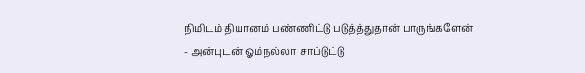நிமிடம் தியானம் பண்ணிட்டு படுத்த்துதான் பாருங்களேன்
- அன்புடன் ஓம்நல்லா சாப்டுட்டு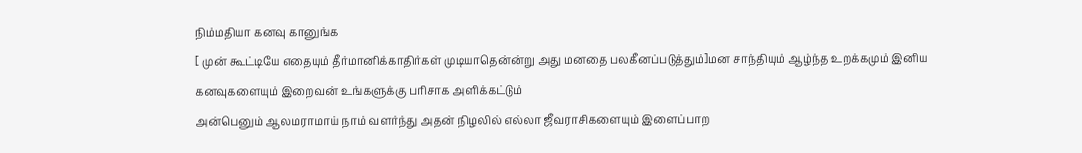நிம்மதியா கனவு கானுங்க
[ முன் கூட்டியே எதையும் தீர்மானிக்காதிர்கள் முடியாதென்ன்று அது மனதை பலகீனப்படுத்தும்]மன சாந்தியும் ஆழ்ந்த உறக்கமும் இனிய கனவுகளையும் இறைவன் உங்களுக்கு பரிசாக அளிக்கட்டும்
அன்பெனும் ஆலமராமாய் நாம் வளர்ந்து அதன் நிழலில் எல்லா ஜீவராசிகளையும் இளைப்பாற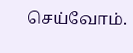செய்வோம்.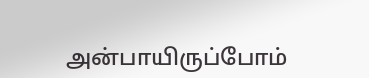அன்பாயிருப்போம்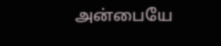அன்பையே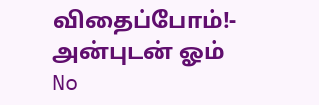விதைப்போம்!- அன்புடன் ஓம்
No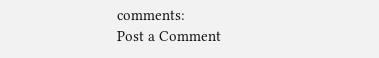comments:
Post a Comment